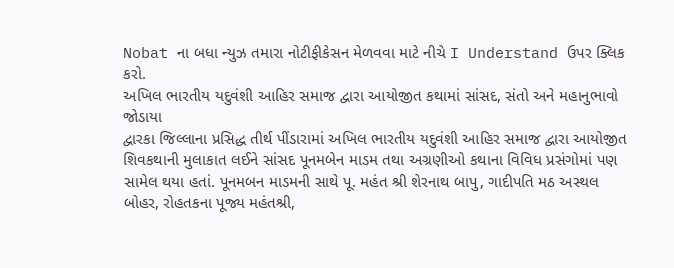Nobat ના બધા ન્યુઝ તમારા નોટીફીકેસન મેળવવા માટે નીચે I Understand ઉપર ક્લિક કરો.
અખિલ ભારતીય યદુવંશી આહિર સમાજ દ્વારા આયોજીત કથામાં સાંસદ, સંતો અને મહાનુભાવો જોડાયા
દ્વારકા જિલ્લાના પ્રસિદ્ધ તીર્થ પીંડારામાં અખિલ ભારતીય યદુવંશી આહિર સમાજ દ્વારા આયોજીત શિવકથાની મુલાકાત લઈને સાંસદ પૂનમબેન માડમ તથા અગ્રણીઓ કથાના વિવિધ પ્રસંગોમાં પણ સામેલ થયા હતાં. પૂનમબન માડમની સાથે પૂ. મહંત શ્રી શેરનાથ બાપુ, ગાદીપતિ મઠ અસ્થલ બોહર, રોહતકના પૂજ્ય મહંતશ્રી,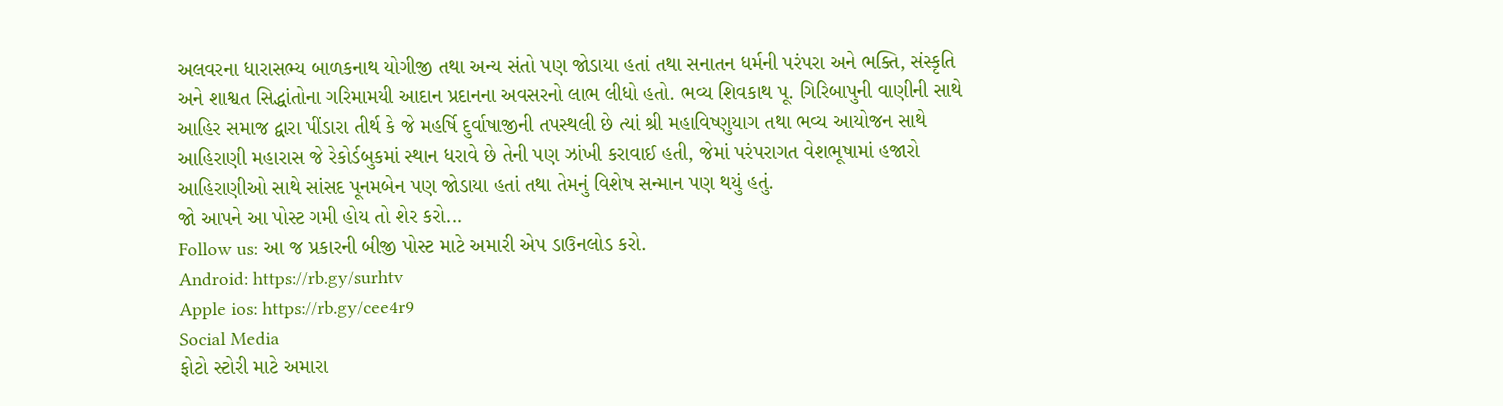અલવરના ધારાસભ્ય બાળકનાથ યોગીજી તથા અન્ય સંતો પણ જોડાયા હતાં તથા સનાતન ધર્મની પરંપરા અને ભક્તિ, સંસ્કૃતિ અને શાશ્વત સિદ્ધાંતોના ગરિમામયી આદાન પ્રદાનના અવસરનો લાભ લીધો હતો. ભવ્ય શિવકાથ પૂ. ગિરિબાપુની વાણીની સાથે આહિર સમાજ દ્વારા પીંડારા તીર્થ કે જે મહર્ષિ દુર્વાષાજીની તપસ્થલી છે ત્યાં શ્રી મહાવિષ્ણુયાગ તથા ભવ્ય આયોજન સાથે આહિરાણી મહારાસ જે રેકોર્ડબુકમાં સ્થાન ધરાવે છે તેની પણ ઝાંખી કરાવાઈ હતી, જેમાં પરંપરાગત વેશભૂષામાં હજારો આહિરાણીઓ સાથે સાંસદ પૂનમબેન પણ જોડાયા હતાં તથા તેમનું વિશેષ સન્માન પણ થયું હતું.
જો આપને આ પોસ્ટ ગમી હોય તો શેર કરો...
Follow us: આ જ પ્રકારની બીજી પોસ્ટ માટે અમારી એપ ડાઉનલોડ કરો.
Android: https://rb.gy/surhtv
Apple ios: https://rb.gy/cee4r9
Social Media
ફોટો સ્ટોરી માટે અમારા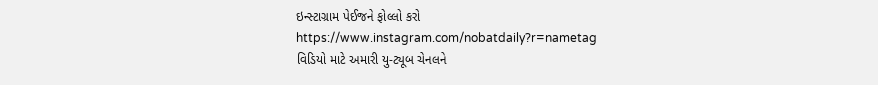ઇન્સ્ટાગ્રામ પેઈજને ફોલ્લો કરો
https://www.instagram.com/nobatdaily?r=nametag
વિડિયો માટે અમારી યુ-ટ્યૂબ ચેનલને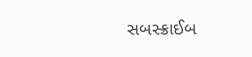સબસ્ક્રાઈબ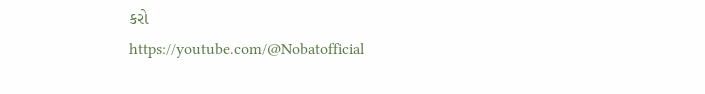કરો
https://youtube.com/@Nobatofficial